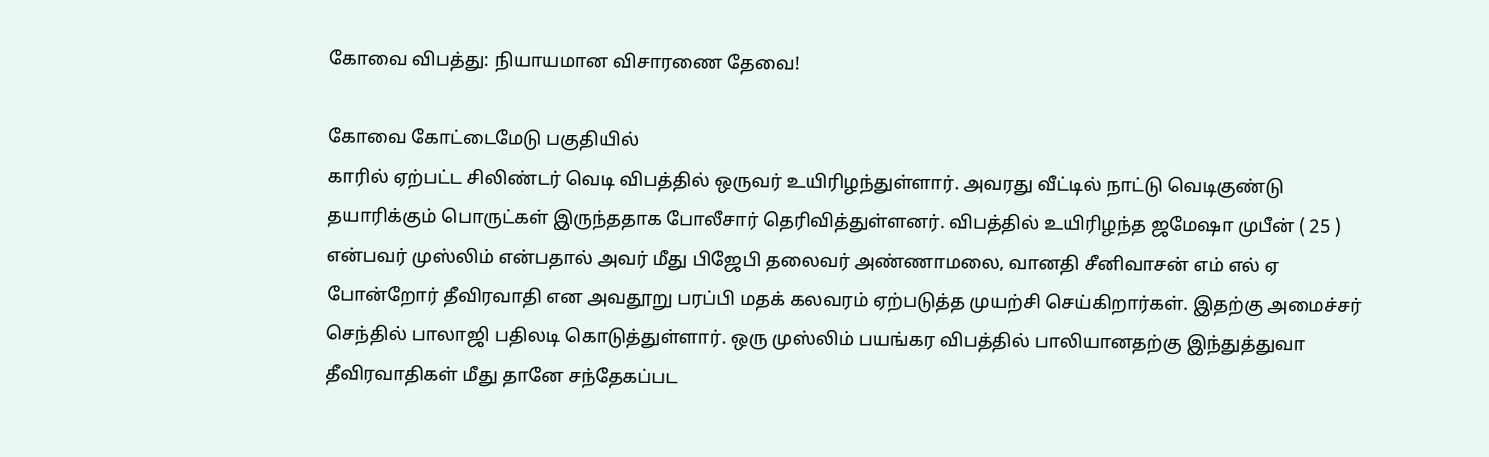கோவை விபத்து: நியாயமான விசாரணை தேவை!

கோவை கோட்டைமேடு பகுதியில்
காரில் ஏற்பட்ட சிலிண்டர் வெடி விபத்தில் ஒருவர் உயிரிழந்துள்ளார். அவரது வீட்டில் நாட்டு வெடிகுண்டு தயாரிக்கும் பொருட்கள் இருந்ததாக போலீசார் தெரிவித்துள்ளனர். விபத்தில் உயிரிழந்த ஜமேஷா முபீன் ( 25 ) என்பவர் முஸ்லிம் என்பதால் அவர் மீது பிஜேபி தலைவர் அண்ணாமலை, வானதி சீனிவாசன் எம் எல் ஏ போன்றோர் தீவிரவாதி என அவதூறு பரப்பி மதக் கலவரம் ஏற்படுத்த முயற்சி செய்கிறார்கள். இதற்கு அமைச்சர் செந்தில் பாலாஜி பதிலடி கொடுத்துள்ளார். ஒரு முஸ்லிம் பயங்கர விபத்தில் பாலியானதற்கு இந்துத்துவா தீவிரவாதிகள் மீது தானே சந்தேகப்பட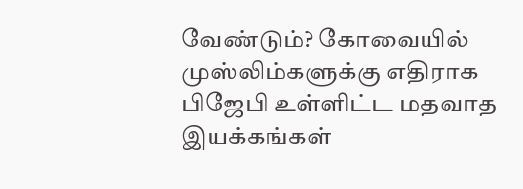வேண்டும்? கோவையில் முஸ்லிம்களுக்கு எதிராக பிஜேபி உள்ளிட்ட மதவாத இயக்கங்கள்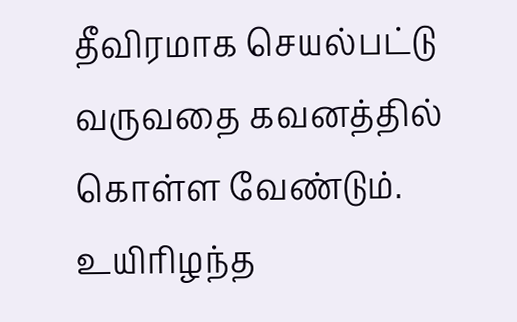தீவிரமாக செயல்பட்டு வருவதை கவனத்தில் கொள்ள வேண்டும். உயிரிழந்த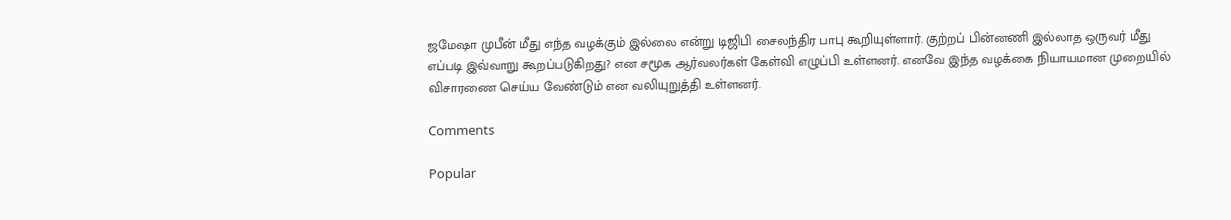ஜமேஷா முபீன் மீது எந்த வழக்கும் இல்லை என்று டிஜிபி சைலந்திர பாபு கூறியுள்ளார். குற்றப் பின்னணி இல்லாத ஒருவர் மீது எப்படி இவ்வாறு கூறப்படுகிறது? என சமூக ஆர்வலர்கள் கேள்வி எழுப்பி உள்ளனர். எனவே இந்த வழக்கை நியாயமான முறையில் விசாரணை செய்ய வேண்டும் என வலியுறுத்தி உள்ளனர்.

Comments

Popular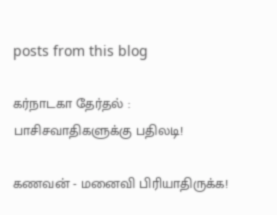posts from this blog

கர்நாடகா தேர்தல் : பாசிசவாதிகளுக்கு பதிலடி!

கணவன் - மனைவி பிரியாதிருக்க!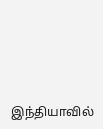இந்தியாவில்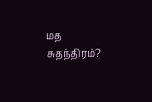மத சுதந்திரம்?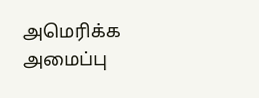அமெரிக்க அமைப்பு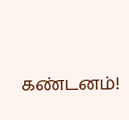கண்டனம்!